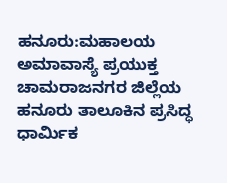ಹನೂರು:ಮಹಾಲಯ ಅಮಾವಾಸ್ಯೆ ಪ್ರಯುಕ್ತ ಚಾಮರಾಜನಗರ ಜಿಲ್ಲೆಯ ಹನೂರು ತಾಲೂಕಿನ ಪ್ರಸಿದ್ಧ ಧಾರ್ವಿುಕ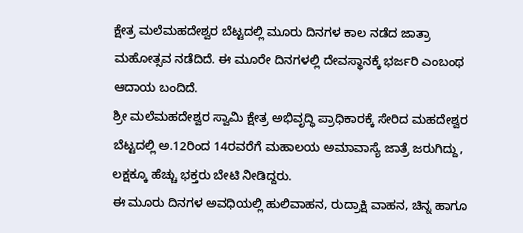ಕ್ಷೇತ್ರ ಮಲೆಮಹದೇಶ್ವರ ಬೆಟ್ಟದಲ್ಲಿ ಮೂರು ದಿನಗಳ ಕಾಲ ನಡೆದ ಜಾತ್ರಾ ಮಹೋತ್ಸವ ನಡೆದಿದೆ. ಈ ಮೂರೇ ದಿನಗಳಲ್ಲಿ ದೇವಸ್ಥಾನಕ್ಕೆ ಭರ್ಜರಿ ಎಂಬಂಥ ಆದಾಯ ಬಂದಿದೆ.
ಶ್ರೀ ಮಲೆಮಹದೇಶ್ವರ ಸ್ವಾಮಿ ಕ್ಷೇತ್ರ ಅಭಿವೃದ್ಧಿ ಪ್ರಾಧಿಕಾರಕ್ಕೆ ಸೇರಿದ ಮಹದೇಶ್ವರ ಬೆಟ್ಟದಲ್ಲಿ ಅ.12ರಿಂದ 14ರವರೆಗೆ ಮಹಾಲಯ ಅಮಾವಾಸ್ಯೆ ಜಾತ್ರೆ ಜರುಗಿದ್ದು, ಲಕ್ಷಕ್ಕೂ ಹೆಚ್ಚು ಭಕ್ತರು ಬೇಟಿ ನೀಡಿದ್ದರು.
ಈ ಮೂರು ದಿನಗಳ ಅವಧಿಯಲ್ಲಿ ಹುಲಿವಾಹನ, ರುದ್ರಾಕ್ಷಿ ವಾಹನ, ಚಿನ್ನ ಹಾಗೂ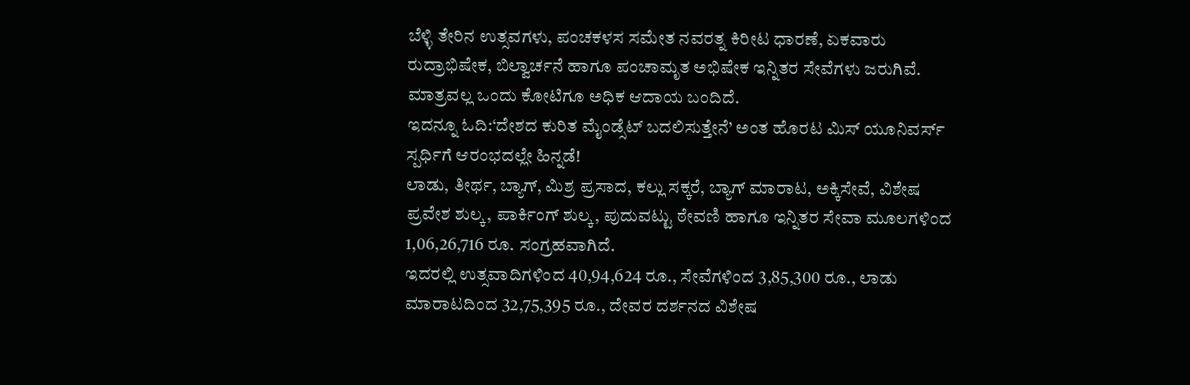ಬೆಳ್ಳಿ ತೇರಿನ ಉತ್ಸವಗಳು, ಪಂಚಕಳಸ ಸಮೇತ ನವರತ್ನ ಕಿರೀಟ ಧಾರಣೆ, ಏಕವಾರು ರುದ್ರಾಭಿಷೇಕ, ಬಿಲ್ವಾರ್ಚನೆ ಹಾಗೂ ಪಂಚಾಮೃತ ಅಭಿಷೇಕ ಇನ್ನಿತರ ಸೇವೆಗಳು ಜರುಗಿವೆ. ಮಾತ್ರವಲ್ಲ ಒಂದು ಕೋಟಿಗೂ ಅಧಿಕ ಆದಾಯ ಬಂದಿದೆ.
ಇದನ್ನೂ ಓದಿ:‘ದೇಶದ ಕುರಿತ ಮೈಂಡ್ಸೆಟ್ ಬದಲಿಸುತ್ತೇನೆ’ ಅಂತ ಹೊರಟ ಮಿಸ್ ಯೂನಿವರ್ಸ್ ಸ್ಪರ್ಧಿಗೆ ಆರಂಭದಲ್ಲೇ ಹಿನ್ನಡೆ!
ಲಾಡು, ತೀರ್ಥ, ಬ್ಯಾಗ್, ಮಿಶ್ರ ಪ್ರಸಾದ, ಕಲ್ಲು ಸಕ್ಕರೆ, ಬ್ಯಾಗ್ ಮಾರಾಟ, ಅಕ್ಕಿಸೇವೆ, ವಿಶೇಷ ಪ್ರವೇಶ ಶುಲ್ಕ, ಪಾರ್ಕಿಂಗ್ ಶುಲ್ಕ, ಪುದುವಟ್ಟು ಠೇವಣಿ ಹಾಗೂ ಇನ್ನಿತರ ಸೇವಾ ಮೂಲಗಳಿಂದ 1,06,26,716 ರೂ. ಸಂಗ್ರಹವಾಗಿದೆ.
ಇದರಲ್ಲಿ ಉತ್ಸವಾದಿಗಳಿಂದ 40,94,624 ರೂ., ಸೇವೆಗಳಿಂದ 3,85,300 ರೂ., ಲಾಡು ಮಾರಾಟದಿಂದ 32,75,395 ರೂ., ದೇವರ ದರ್ಶನದ ವಿಶೇಷ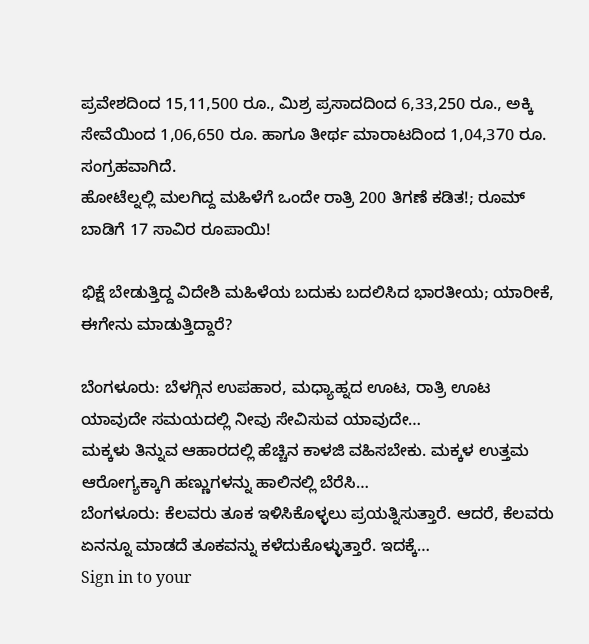ಪ್ರವೇಶದಿಂದ 15,11,500 ರೂ., ಮಿಶ್ರ ಪ್ರಸಾದದಿಂದ 6,33,250 ರೂ., ಅಕ್ಕಿ ಸೇವೆಯಿಂದ 1,06,650 ರೂ. ಹಾಗೂ ತೀರ್ಥ ಮಾರಾಟದಿಂದ 1,04,370 ರೂ. ಸಂಗ್ರಹವಾಗಿದೆ.
ಹೋಟೆಲ್ನಲ್ಲಿ ಮಲಗಿದ್ದ ಮಹಿಳೆಗೆ ಒಂದೇ ರಾತ್ರಿ 200 ತಿಗಣೆ ಕಡಿತ!; ರೂಮ್ ಬಾಡಿಗೆ 17 ಸಾವಿರ ರೂಪಾಯಿ!

ಭಿಕ್ಷೆ ಬೇಡುತ್ತಿದ್ದ ವಿದೇಶಿ ಮಹಿಳೆಯ ಬದುಕು ಬದಲಿಸಿದ ಭಾರತೀಯ; ಯಾರೀಕೆ, ಈಗೇನು ಮಾಡುತ್ತಿದ್ದಾರೆ?

ಬೆಂಗಳೂರು: ಬೆಳಗ್ಗಿನ ಉಪಹಾರ, ಮಧ್ಯಾಹ್ನದ ಊಟ, ರಾತ್ರಿ ಊಟ ಯಾವುದೇ ಸಮಯದಲ್ಲಿ ನೀವು ಸೇವಿಸುವ ಯಾವುದೇ…
ಮಕ್ಕಳು ತಿನ್ನುವ ಆಹಾರದಲ್ಲಿ ಹೆಚ್ಚಿನ ಕಾಳಜಿ ವಹಿಸಬೇಕು. ಮಕ್ಕಳ ಉತ್ತಮ ಆರೋಗ್ಯಕ್ಕಾಗಿ ಹಣ್ಣುಗಳನ್ನು ಹಾಲಿನಲ್ಲಿ ಬೆರೆಸಿ…
ಬೆಂಗಳೂರು: ಕೆಲವರು ತೂಕ ಇಳಿಸಿಕೊಳ್ಳಲು ಪ್ರಯತ್ನಿಸುತ್ತಾರೆ. ಆದರೆ, ಕೆಲವರು ಏನನ್ನೂ ಮಾಡದೆ ತೂಕವನ್ನು ಕಳೆದುಕೊಳ್ಳುತ್ತಾರೆ. ಇದಕ್ಕೆ…
Sign in to your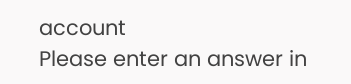account
Please enter an answer in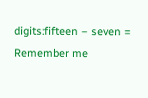digits:fifteen − seven =
Remember me